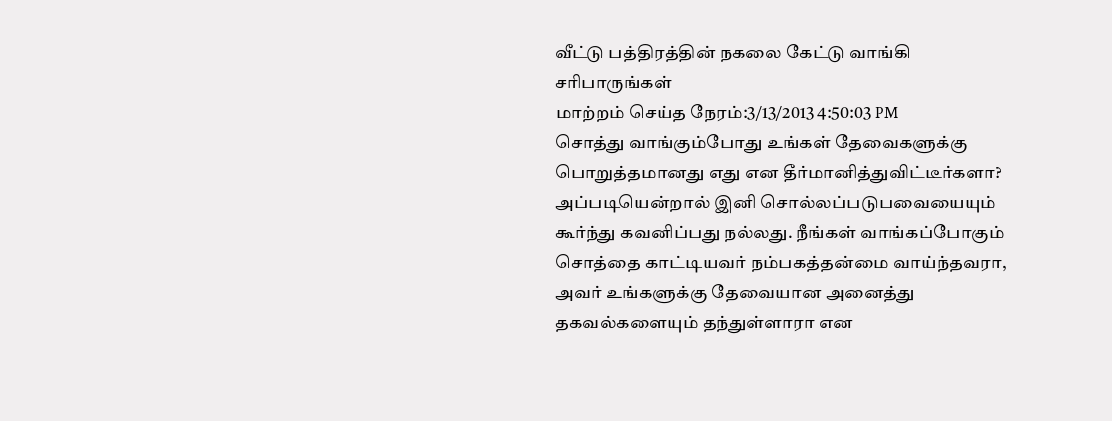வீட்டு பத்திரத்தின் நகலை கேட்டு வாங்கி சரிபாருங்கள்
மாற்றம் செய்த நேரம்:3/13/2013 4:50:03 PM
சொத்து வாங்கும்போது உங்கள் தேவைகளுக்கு பொறுத்தமானது எது என தீர்மானித்துவிட்டீர்களா? அப்படியென்றால் இனி சொல்லப்படுபவையையும் கூர்ந்து கவனிப்பது நல்லது. நீங்கள் வாங்கப்போகும் சொத்தை காட்டியவர் நம்பகத்தன்மை வாய்ந்தவரா, அவர் உங்களுக்கு தேவையான அனைத்து தகவல்களையும் தந்துள்ளாரா என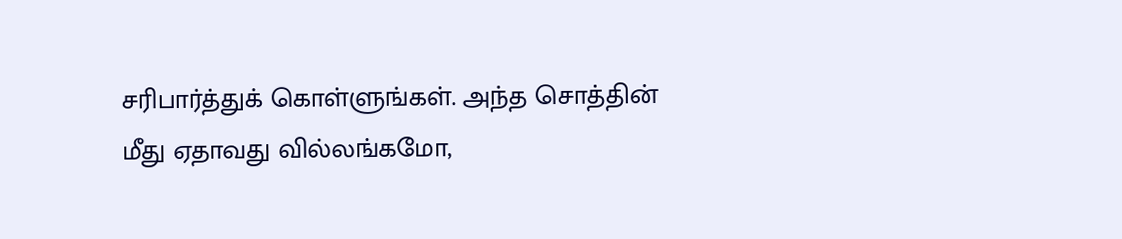சரிபார்த்துக் கொள்ளுங்கள். அந்த சொத்தின் மீது ஏதாவது வில்லங்கமோ,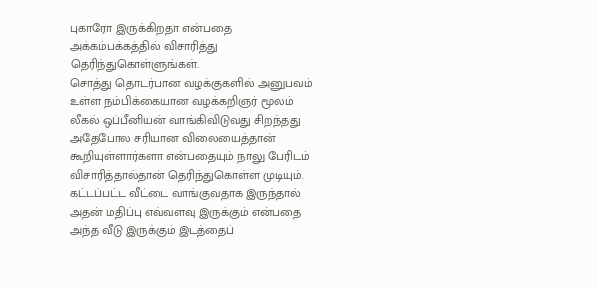புகாரோ இருக்கிறதா என்பதை அக்கம்பக்கத்தில் விசாரித்து தெரிந்துகொள்ளுங்கள்.
சொத்து தொடர்பான வழக்குகளில் அனுபவம் உள்ள நம்பிக்கையான வழக்கறிஞர் மூலம் லீகல் ஒப்பீனியன் வாங்கிவிடுவது சிறந்தது அதேபோல சரியான விலையைத்தான் கூறியுள்ளார்களா என்பதையும் நாலு பேரிடம் விசாரித்தால்தான் தெரிந்துகொள்ள முடியும். கட்டப்பட்ட வீட்டை வாங்குவதாக இருந்தால் அதன் மதிப்பு எவ்வளவு இருக்கும் என்பதை அந்த வீடு இருக்கும் இடத்தைப்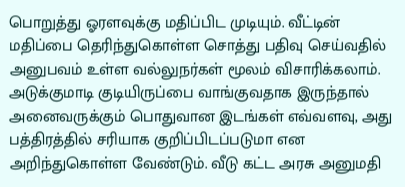பொறுத்து ஓரளவுக்கு மதிப்பிட முடியும். வீட்டின் மதிப்பை தெரிந்துகொள்ள சொத்து பதிவு செய்வதில் அனுபவம் உள்ள வல்லுநர்கள் மூலம் விசாரிக்கலாம்.
அடுக்குமாடி குடியிருப்பை வாங்குவதாக இருந்தால் அனைவருக்கும் பொதுவான இடங்கள் எவ்வளவு, அது பத்திரத்தில் சரியாக குறிப்பிடப்படுமா என அறிந்துகொள்ள வேண்டும். வீடு கட்ட அரசு அனுமதி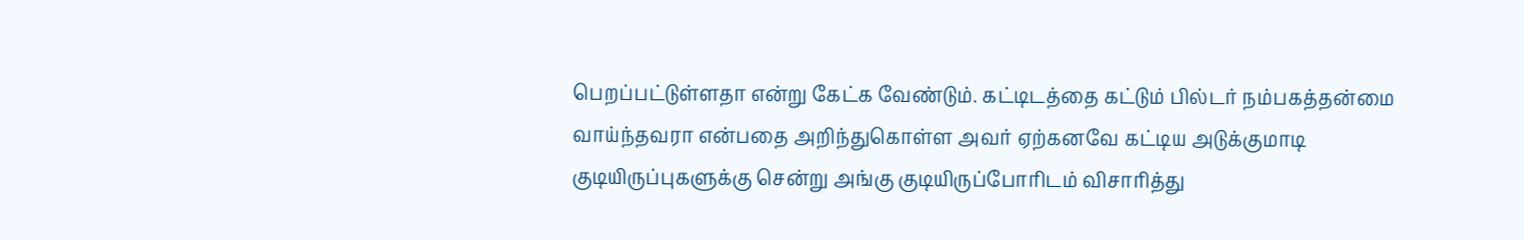பெறப்பட்டுள்ளதா என்று கேட்க வேண்டும். கட்டிடத்தை கட்டும் பில்டர் நம்பகத்தன்மை வாய்ந்தவரா என்பதை அறிந்துகொள்ள அவர் ஏற்கனவே கட்டிய அடுக்குமாடி குடியிருப்புகளுக்கு சென்று அங்கு குடியிருப்போரிடம் விசாரித்து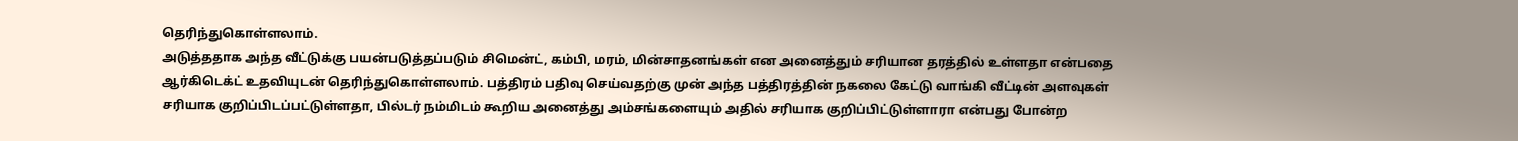தெரிந்துகொள்ளலாம்.
அடுத்ததாக அந்த வீட்டுக்கு பயன்படுத்தப்படும் சிமென்ட், கம்பி, மரம், மின்சாதனங்கள் என அனைத்தும் சரியான தரத்தில் உள்ளதா என்பதை ஆர்கிடெக்ட் உதவியுடன் தெரிந்துகொள்ளலாம். பத்திரம் பதிவு செய்வதற்கு முன் அந்த பத்திரத்தின் நகலை கேட்டு வாங்கி வீட்டின் அளவுகள் சரியாக குறிப்பிடப்பட்டுள்ளதா, பில்டர் நம்மிடம் கூறிய அனைத்து அம்சங்களையும் அதில் சரியாக குறிப்பிட்டுள்ளாரா என்பது போன்ற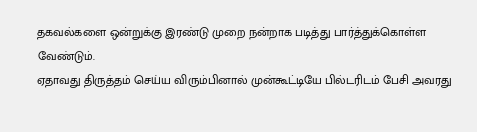தகவல்களை ஒன்றுக்கு இரண்டு முறை நன்றாக படித்து பார்த்துக்கொள்ள வேண்டும்.
ஏதாவது திருத்தம் செய்ய விரும்பினால் முன்கூட்டியே பில்டரிடம் பேசி அவரது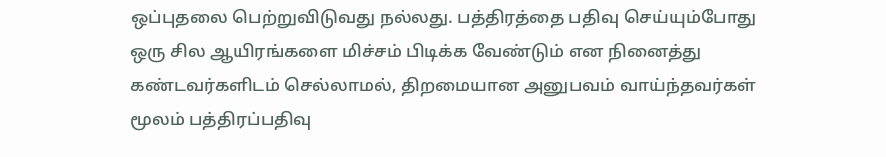ஒப்புதலை பெற்றுவிடுவது நல்லது. பத்திரத்தை பதிவு செய்யும்போது ஒரு சில ஆயிரங்களை மிச்சம் பிடிக்க வேண்டும் என நினைத்து கண்டவர்களிடம் செல்லாமல், திறமையான அனுபவம் வாய்ந்தவர்கள் மூலம் பத்திரப்பதிவு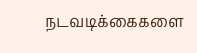நடவடிக்கைகளை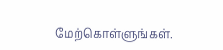மேற்கொள்ளுங்கள்.